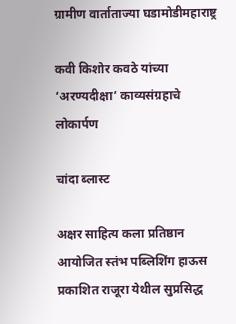ग्रामीण वार्ताताज्या घडामोडीमहाराष्ट्र

कवी किशोर कवठे यांच्या ‘अरण्यदीक्षा’ काव्यसंग्रहाचे लोकार्पण

चांदा ब्लास्ट

अक्षर साहित्य कला प्रतिष्ठान आयोजित स्तंभ पब्लिशिंग हाऊस प्रकाशित राजूरा येथील सुप्रसिद्ध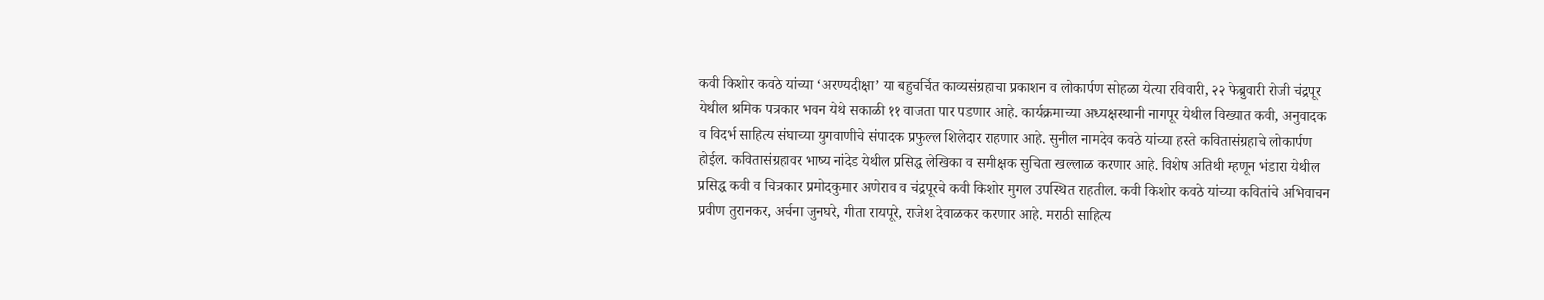कवी किशोर कवठे यांच्या ‘अरण्यदीक्षा’ या बहुचर्चित काव्यसंग्रहाचा प्रकाशन व लोकार्पण सोहळा येत्या रविवारी, २२ फेब्रुवारी रोजी चंद्रपूर येथील श्रमिक पत्रकार भवन येथे सकाळी ११ वाजता पार पडणार आहे. कार्यक्रमाच्या अध्यक्षस्थानी नागपूर येथील विख्यात कवी, अनुवादक व विदर्भ साहित्य संघाच्या युगवाणीचे संपादक प्रफुल्ल शिलेदार राहणार आहे. सुनील नामदेव कवठे यांच्या हस्ते कवितासंग्रहाचे लोकार्पण होईल. कवितासंग्रहावर भाष्य नांदेड येथील प्रसिद्ध लेखिका व समीक्षक सुचिता खल्लाळ करणार आहे. विशेष अतिथी म्हणून भंडारा येथील प्रसिद्ध कवी व चित्रकार प्रमोदकुमार अणेराव व चंद्रपूरचे कवी किशोर मुगल उपस्थित राहतील. कवी किशोर कवठे यांच्या कवितांचे अभिवाचन प्रवीण तुरानकर, अर्चना जुनघरे, गीता रायपूरे, राजेश देवाळकर करणार आहे. मराठी साहित्य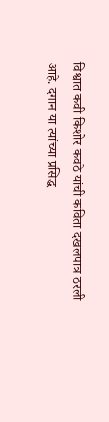विश्वात कवी किशोर कवठे यांची कविता दखलपात्र ठरली आहे. दगान या त्यांच्या प्रसिद्ध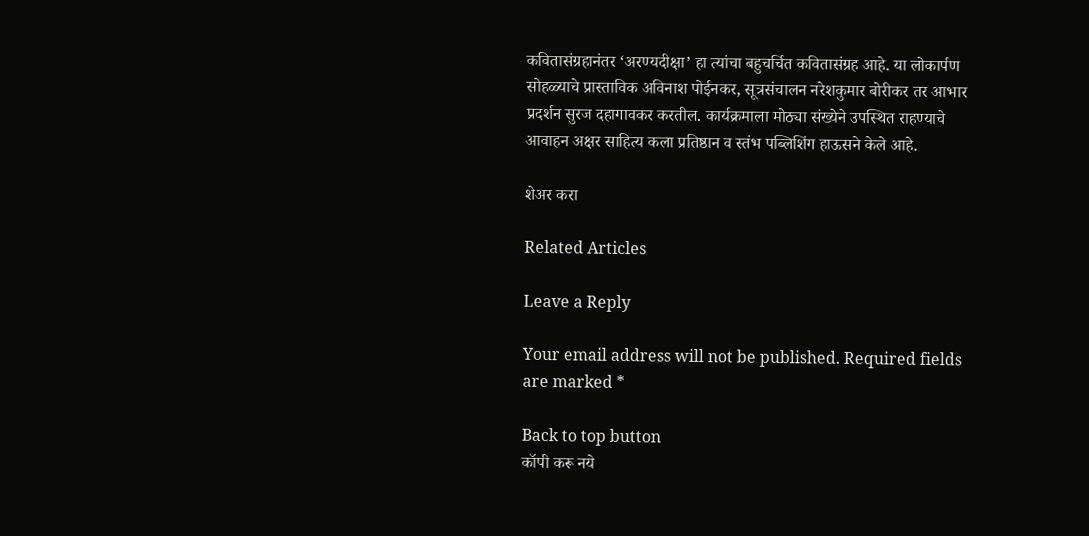कवितासंग्रहानंतर ‘अरण्यदीक्षा’ हा त्यांचा बहुचर्चित कवितासंग्रह आहे. या लोकार्पण सोहळ्याचे प्रास्ताविक अविनाश पोईनकर, सूत्रसंचालन नरेशकुमार बोरीकर तर आभार प्रदर्शन सुरज दहागावकर करतील. कार्यक्रमाला मोठ्या संख्येने उपस्थित राहण्याचे आवाहन अक्षर साहित्य कला प्रतिष्ठान व स्तंभ पब्लिशिंग हाऊसने केले आहे.

शेअर करा

Related Articles

Leave a Reply

Your email address will not be published. Required fields are marked *

Back to top button
कॉपी करू नये